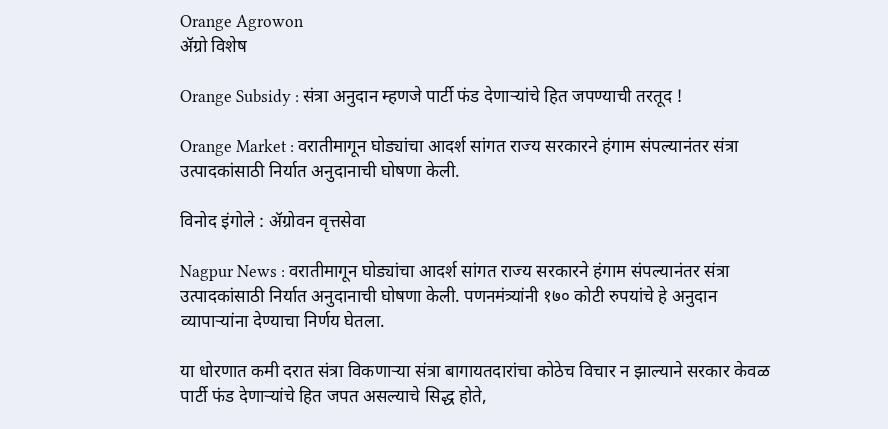Orange Agrowon
ॲग्रो विशेष

Orange Subsidy : संत्रा अनुदान म्हणजे पार्टी फंड देणाऱ्यांचे हित जपण्याची तरतूद !

Orange Market : वरातीमागून घोड्यांचा आदर्श सांगत राज्य सरकारने हंगाम संपल्यानंतर संत्रा उत्पादकांसाठी निर्यात अनुदानाची घोषणा केली.

विनोद इंगोले : ॲग्रोवन वृत्तसेवा

Nagpur News : वरातीमागून घोड्यांचा आदर्श सांगत राज्य सरकारने हंगाम संपल्यानंतर संत्रा उत्पादकांसाठी निर्यात अनुदानाची घोषणा केली. पणनमंत्र्यांनी १७० कोटी रुपयांचे हे अनुदान व्यापाऱ्यांना देण्याचा निर्णय घेतला.

या धोरणात कमी दरात संत्रा विकणाऱ्या संत्रा बागायतदारांचा कोठेच विचार न झाल्याने सरकार केवळ पार्टी फंड देणाऱ्यांचे हित जपत असल्याचे सिद्ध होते,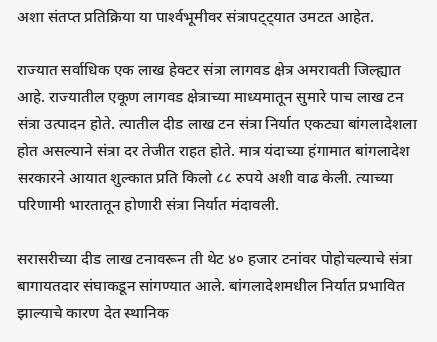अशा संतप्त प्रतिक्रिया या पार्श्‍वभूमीवर संत्रापट्ट्यात उमटत आहेत.

राज्यात सर्वाधिक एक लाख हेक्‍टर संत्रा लागवड क्षेत्र अमरावती जिल्ह्यात आहे. राज्यातील एकूण लागवड क्षेत्राच्या माध्यमातून सुमारे पाच लाख टन संत्रा उत्पादन होते. त्यातील दीड लाख टन संत्रा निर्यात एकट्या बांगलादेशला होत असल्याने संत्रा दर तेजीत राहत होते. मात्र यंदाच्या हंगामात बांगलादेश सरकारने आयात शुल्कात प्रति किलो ८८ रुपये अशी वाढ केली. त्याच्या परिणामी भारतातून होणारी संत्रा निर्यात मंदावली.

सरासरीच्या दीड लाख टनावरून ती थेट ४० हजार टनांवर पोहोचल्याचे संत्रा बागायतदार संघाकडून सांगण्यात आले. बांगलादेशमधील निर्यात प्रभावित झाल्याचे कारण देत स्थानिक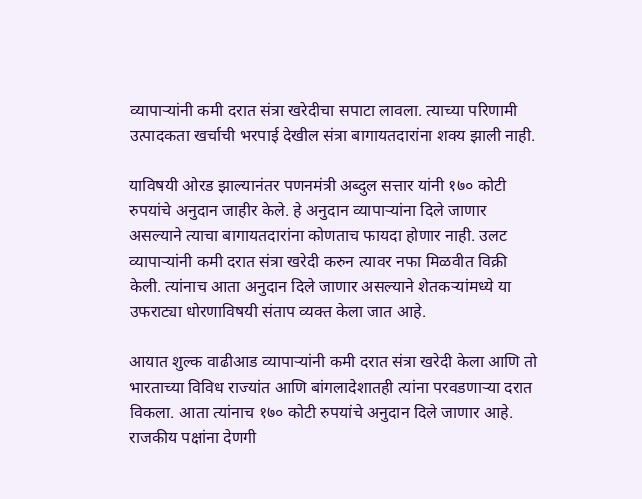व्यापाऱ्यांनी कमी दरात संत्रा खरेदीचा सपाटा लावला. त्याच्या परिणामी उत्पादकता खर्चाची भरपाई देखील संत्रा बागायतदारांना शक्‍य झाली नाही.

याविषयी ओरड झाल्यानंतर पणनमंत्री अब्दुल सत्तार यांनी १७० कोटी रुपयांचे अनुदान जाहीर केले. हे अनुदान व्यापाऱ्यांना दिले जाणार असल्याने त्याचा बागायतदारांना कोणताच फायदा होणार नाही. उलट व्यापाऱ्यांनी कमी दरात संत्रा खरेदी करुन त्यावर नफा मिळवीत विक्री केली. त्यांनाच आता अनुदान दिले जाणार असल्याने शेतकऱ्यांमध्ये या उफराट्या धोरणाविषयी संताप व्यक्‍त केला जात आहे.

आयात शुल्क वाढीआड व्यापाऱ्यांनी कमी दरात संत्रा खरेदी केला आणि तो भारताच्या विविध राज्यांत आणि बांगलादेशातही त्यांना परवडणाऱ्या दरात विकला. आता त्यांनाच १७० कोटी रुपयांचे अनुदान दिले जाणार आहे. राजकीय पक्षांना देणगी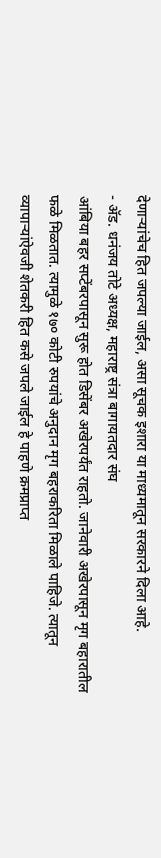देणाऱ्यांचेच हित जपल्या जाईल, असा सूचक इशारा या माध्यमातून सरकारने दिला आहे.
- ॲड. धनंजय तोटे अध्यक्ष, महाराष्ट्र संत्रा बागायतदार संघ
आंबिया बहर सप्टेंबरपासून सुरू होत डिसेंबर अखेरपर्यंत राहतो. जानेवारी अखेरपासून मृग बहारातील फळे मिळतात. त्यामुळे १७० कोटी रुपयांचे अनुदान मृग बहराकरिता मिळाले पाहिजे. त्यातून व्यापाऱ्यांऐवजी शेतकरी हित कसे जपले जाईल हे पाहणे क्रमप्राप्त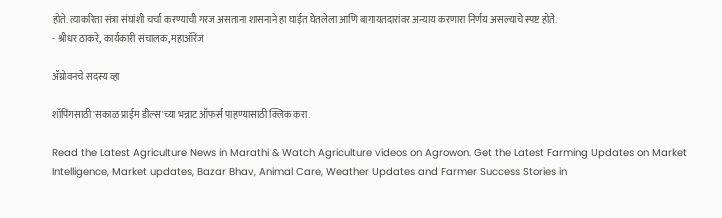होते. त्याकरिता संत्रा संघांशी चर्चा करण्याची गरज असताना शासनाने हा घाईत घेतलेला आणि बागायतदारांवर अन्याय करणारा निर्णय असल्याचे स्पष्ट होते.
- श्रीधर ठाकरे, कार्यकारी संचालक, महाऑरेंज

ॲग्रोवनचे सदस्य व्हा

शॉपिंगसाठी 'सकाळ प्राईम डील्स'च्या भन्नाट ऑफर्स पाहण्यासाठी क्लिक करा.

Read the Latest Agriculture News in Marathi & Watch Agriculture videos on Agrowon. Get the Latest Farming Updates on Market Intelligence, Market updates, Bazar Bhav, Animal Care, Weather Updates and Farmer Success Stories in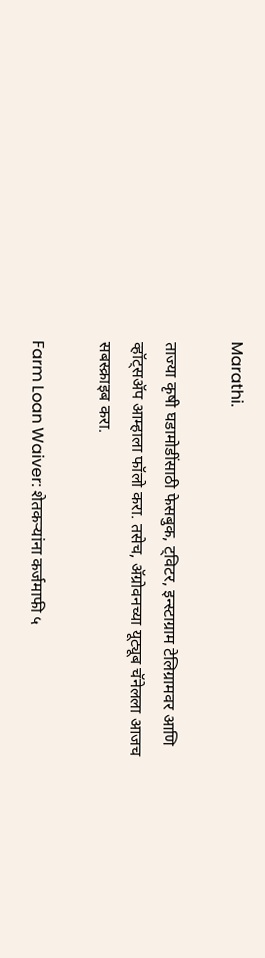Marathi.

ताज्या कृषी घडामोडींसाठी फेसबुक, ट्विटर, इन्स्टाग्राम टेलिग्रामवर आणि व्हॉट्सॲप आम्हाला फॉलो करा. तसेच, ॲग्रोवनच्या यूट्यूब चॅनेलला आजच सबस्क्राइब करा.

Farm Loan Waiver: शेतकऱ्यांना कर्जमाफी ५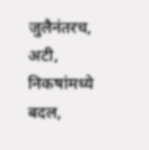जुलैनंतरच, अटी, निकषांमध्ये बदल,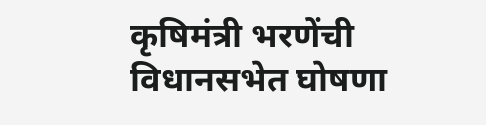कृषिमंत्री भरणेंची विधानसभेत घोषणा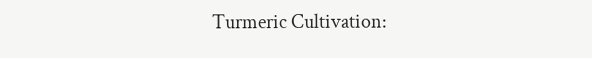Turmeric Cultivation: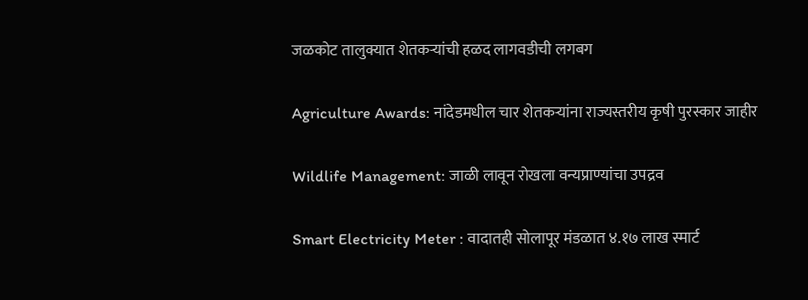जळकोट तालुक्यात शेतकऱ्यांची हळद लागवडीची लगबग

Agriculture Awards: नांदेडमधील चार शेतकऱ्यांना राज्यस्तरीय कृषी पुरस्कार जाहीर

Wildlife Management: जाळी लावून रोखला वन्यप्राण्यांचा उपद्रव

Smart Electricity Meter : वादातही सोलापूर मंडळात ४.१७ लाख स्मार्ट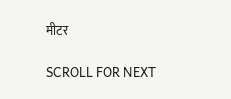मीटर

SCROLL FOR NEXT